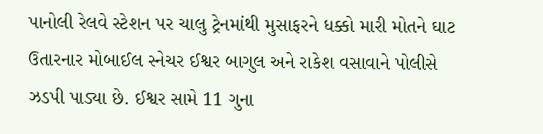પાનોલી રેલવે સ્ટેશન પર ચાલુ ટ્રેનમાંથી મુસાફરને ધક્કો મારી મોતને ઘાટ ઉતારનાર મોબાઈલ સ્નેચર ઈશ્વર બાગુલ અને રાકેશ વસાવાને પોલીસે ઝડપી પાડ્યા છે. ઈશ્વર સામે 11 ગુના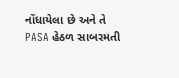નોંધાયેલા છે અને તે PASA હેઠળ સાબરમતી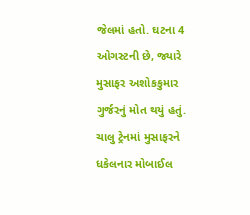જેલમાં હતો. ઘટના 4 ઓગસ્ટની છે, જ્યારે મુસાફર અશોકકુમાર ગુર્જરનું મોત થયું હતું.
ચાલુ ટ્રેનમાં મુસાફરને ધકેલનાર મોબાઈલ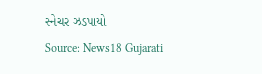સ્નેચર ઝડપાયો
Source: News18 Gujarati